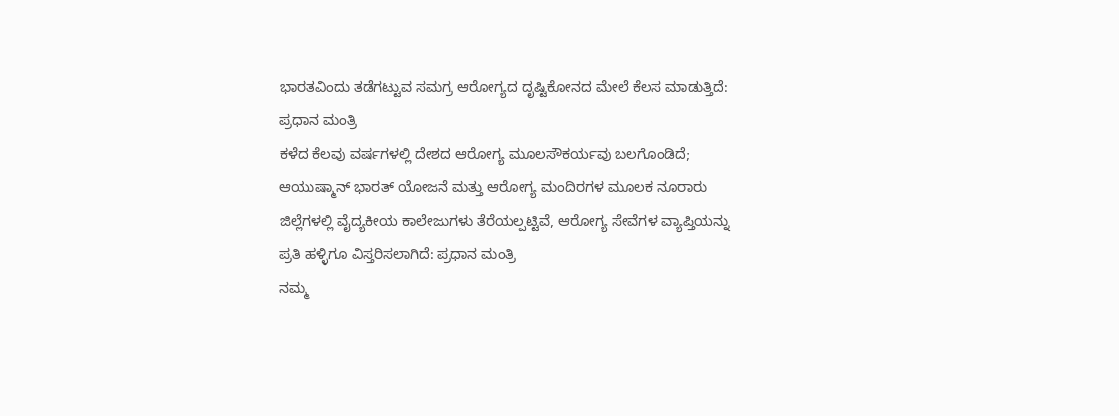ಭಾರತವಿಂದು ತಡೆಗಟ್ಟುವ ಸಮಗ್ರ ಆರೋಗ್ಯದ ದೃಷ್ಟಿಕೋನದ ಮೇಲೆ ಕೆಲಸ ಮಾಡುತ್ತಿದೆ: ಪ್ರಧಾನ ಮಂತ್ರಿ
ಕಳೆದ ಕೆಲವು ವರ್ಷಗಳಲ್ಲಿ ದೇಶದ ಆರೋಗ್ಯ ಮೂಲಸೌಕರ್ಯವು ಬಲಗೊಂಡಿದೆ; ಆಯುಷ್ಮಾನ್ ಭಾರತ್ ಯೋಜನೆ ಮತ್ತು ಆರೋಗ್ಯ ಮಂದಿರಗಳ ಮೂಲಕ ನೂರಾರು ಜಿಲ್ಲೆಗಳಲ್ಲಿ ವೈದ್ಯಕೀಯ ಕಾಲೇಜುಗಳು ತೆರೆಯಲ್ಪಟ್ಟಿವೆ, ಆರೋಗ್ಯ ಸೇವೆಗಳ ವ್ಯಾಪ್ತಿಯನ್ನು ಪ್ರತಿ ಹಳ್ಳಿಗೂ ವಿಸ್ತರಿಸಲಾಗಿದೆ: ಪ್ರಧಾನ ಮಂತ್ರಿ
ನಮ್ಮ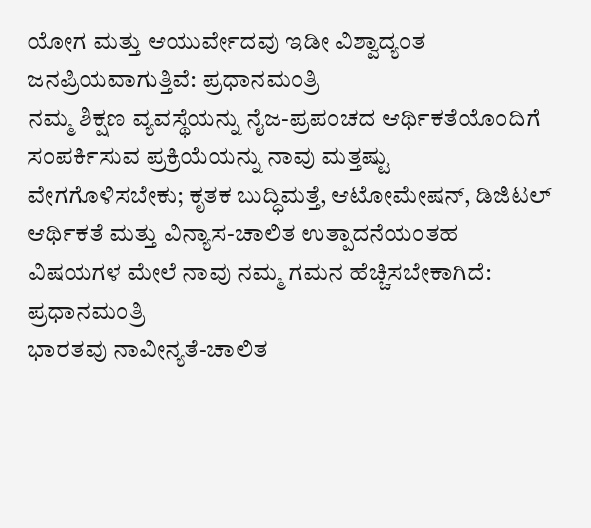ಯೋಗ ಮತ್ತು ಆಯುರ್ವೇದವು ಇಡೀ ವಿಶ್ವಾದ್ಯಂತ ಜನಪ್ರಿಯವಾಗುತ್ತಿವೆ: ಪ್ರಧಾನಮಂತ್ರಿ
ನಮ್ಮ ಶಿಕ್ಷಣ ವ್ಯವಸ್ಥೆಯನ್ನು ನೈಜ-ಪ್ರಪಂಚದ ಆರ್ಥಿಕತೆಯೊಂದಿಗೆ ಸಂಪರ್ಕಿಸುವ ಪ್ರಕ್ರಿಯೆಯನ್ನು ನಾವು ಮತ್ತಷ್ಟು ವೇಗಗೊಳಿಸಬೇಕು; ಕೃತಕ ಬುದ್ಧಿಮತ್ತೆ, ಆಟೋಮೇಷನ್, ಡಿಜಿಟಲ್ ಆರ್ಥಿಕತೆ ಮತ್ತು ವಿನ್ಯಾಸ-ಚಾಲಿತ ಉತ್ಪಾದನೆಯಂತಹ ವಿಷಯಗಳ ಮೇಲೆ ನಾವು ನಮ್ಮ ಗಮನ ಹೆಚ್ಚಿಸಬೇಕಾಗಿದೆ: ಪ್ರಧಾನಮಂತ್ರಿ
ಭಾರತವು ನಾವೀನ್ಯತೆ-ಚಾಲಿತ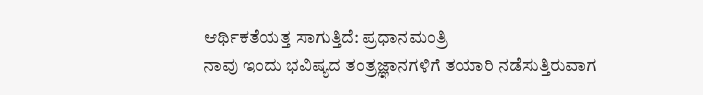ಆರ್ಥಿಕತೆಯತ್ತ ಸಾಗುತ್ತಿದೆ: ಪ್ರಧಾನಮಂತ್ರಿ
ನಾವು ಇಂದು ಭವಿಷ್ಯದ ತಂತ್ರಜ್ಞಾನಗಳಿಗೆ ತಯಾರಿ ನಡೆಸುತ್ತಿರುವಾಗ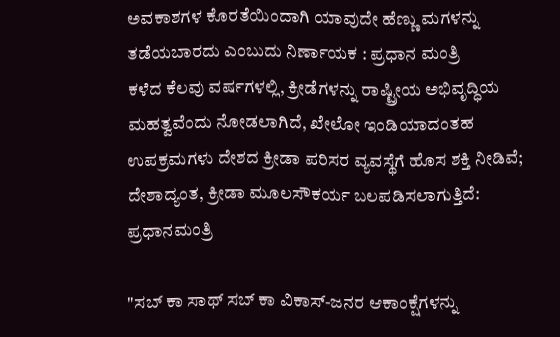ಅವಕಾಶಗಳ ಕೊರತೆಯಿಂದಾಗಿ ಯಾವುದೇ ಹೆಣ್ಣು ಮಗಳನ್ನು ತಡೆಯಬಾರದು ಎಂಬುದು ನಿರ್ಣಾಯಕ : ಪ್ರಧಾನ ಮಂತ್ರಿ
ಕಳೆದ ಕೆಲವು ವರ್ಷಗಳಲ್ಲಿ, ಕ್ರೀಡೆಗಳನ್ನು ರಾಷ್ಟ್ರೀಯ ಅಭಿವೃದ್ಧಿಯ ಮಹತ್ವವೆಂದು ನೋಡಲಾಗಿದೆ, ಖೇಲೋ ಇಂಡಿಯಾದಂತಹ ಉಪಕ್ರಮಗಳು ದೇಶದ ಕ್ರೀಡಾ ಪರಿಸರ ವ್ಯವಸ್ಥೆಗೆ ಹೊಸ ಶಕ್ತಿ ನೀಡಿವೆ; ದೇಶಾದ್ಯಂತ, ಕ್ರೀಡಾ ಮೂಲಸೌಕರ್ಯ ಬಲಪಡಿಸಲಾಗುತ್ತಿದೆ: ಪ್ರಧಾನಮಂತ್ರಿ

"ಸಬ್ ಕಾ ಸಾಥ್ ಸಬ್ ಕಾ ವಿಕಾಸ್-ಜನರ ಆಕಾಂಕ್ಷೆಗಳನ್ನು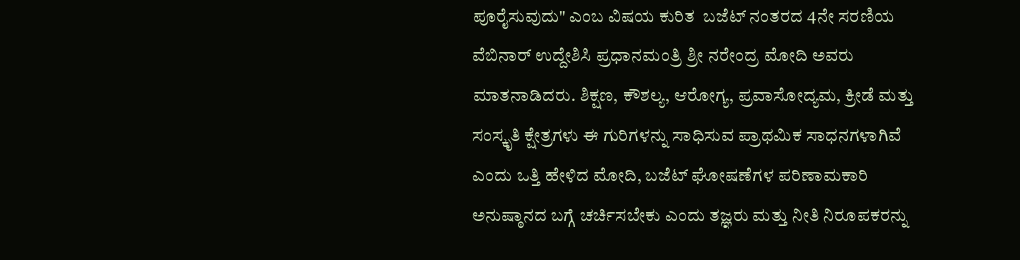ಪೂರೈಸುವುದು" ಎಂಬ ವಿಷಯ ಕುರಿತ  ಬಜೆಟ್ ನಂತರದ 4ನೇ ಸರಣಿಯ ವೆಬಿನಾರ್ ಉದ್ದೇಶಿಸಿ ಪ್ರಧಾನಮಂತ್ರಿ ಶ್ರೀ ನರೇಂದ್ರ ಮೋದಿ ಅವರು ಮಾತನಾಡಿದರು. ಶಿಕ್ಷಣ, ಕೌಶಲ್ಯ, ಆರೋಗ್ಯ, ಪ್ರವಾಸೋದ್ಯಮ, ಕ್ರೀಡೆ ಮತ್ತು ಸಂಸ್ಕೃತಿ ಕ್ಷೇತ್ರಗಳು ಈ ಗುರಿಗಳನ್ನು ಸಾಧಿಸುವ ಪ್ರಾಥಮಿಕ ಸಾಧನಗಳಾಗಿವೆ ಎಂದು ಒತ್ತಿ ಹೇಳಿದ ಮೋದಿ, ಬಜೆಟ್ ಘೋಷಣೆಗಳ ಪರಿಣಾಮಕಾರಿ ಅನುಷ್ಠಾನದ ಬಗ್ಗೆ ಚರ್ಚಿಸಬೇಕು ಎಂದು ತಜ್ಞರು ಮತ್ತು ನೀತಿ ನಿರೂಪಕರನ್ನು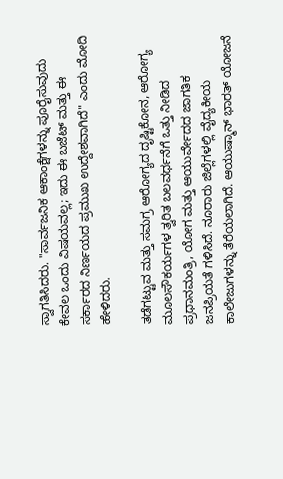ಸ್ವಾಗತಿಸಿದರು. "ಸಾರ್ವಜನಿಕ ಆಕಾಂಕ್ಷೆಗಳನ್ನು ಪೂರೈಸುವುದು ಕೇವಲ ಒಂದು ವಿಷಯವಲ್ಲ; ಇದು ಈ ಬಜೆಟ್ ಮತ್ತು ಈ ಸರ್ಕಾರದ ನಿರ್ಣಯದ ಪ್ರಮುಖ ಉದ್ದೇಶವಾಗಿದೆ" ಎಂದು ಮೋದಿ ಹೇಳಿದರು.

ತಡೆಗಟ್ಟುವ ಮತ್ತು ಸಮಗ್ರ ಆರೋಗ್ಯದ ದೃಷ್ಟಿಕೋನ, ಆರೋಗ್ಯ ಮೂಲಸೌಕರ್ಯಗಳ ತ್ವರಿತ ಬಲವರ್ಧನೆಗೆ ಒತ್ತು ನೀಡಿದ ಪ್ರಧಾನಮಂತ್ರಿ, ಯೋಗ ಮತ್ತು ಆಯುರ್ವೇದದ ಜಾಗತಿಕ ಜನಪ್ರಿಯತೆ ಗಳಿಸಿದೆ. ನೂರಾರು ಜಿಲ್ಲೆಗಳಲ್ಲಿ ವೈದ್ಯಕೀಯ ಕಾಲೇಜುಗಳನ್ನು ತೆರೆಯಲಾಗಿದೆ. ಆಯುಷ್ಮಾನ್ ಭಾರತ್ ಯೋಜನೆ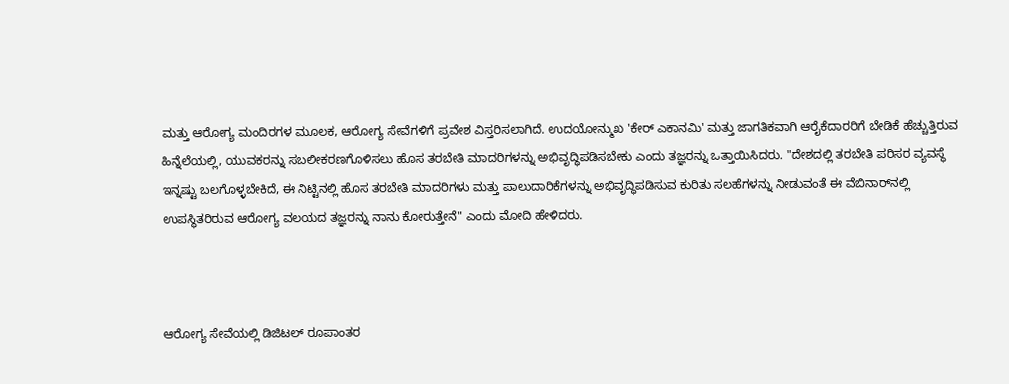ಮತ್ತು ಆರೋಗ್ಯ ಮಂದಿರಗಳ ಮೂಲಕ, ಆರೋಗ್ಯ ಸೇವೆಗಳಿಗೆ ಪ್ರವೇಶ ವಿಸ್ತರಿಸಲಾಗಿದೆ. ಉದಯೋನ್ಮುಖ 'ಕೇರ್ ಎಕಾನಮಿ' ಮತ್ತು ಜಾಗತಿಕವಾಗಿ ಆರೈಕೆದಾರರಿಗೆ ಬೇಡಿಕೆ ಹೆಚ್ಚುತ್ತಿರುವ ಹಿನ್ನೆಲೆಯಲ್ಲಿ, ಯುವಕರನ್ನು ಸಬಲೀಕರಣಗೊಳಿಸಲು ಹೊಸ ತರಬೇತಿ ಮಾದರಿಗಳನ್ನು ಅಭಿವೃದ್ಧಿಪಡಿಸಬೇಕು ಎಂದು ತಜ್ಞರನ್ನು ಒತ್ತಾಯಿಸಿದರು. "ದೇಶದಲ್ಲಿ ತರಬೇತಿ ಪರಿಸರ ವ್ಯವಸ್ಥೆ ಇನ್ನಷ್ಟು ಬಲಗೊಳ್ಳಬೇಕಿದೆ, ಈ ನಿಟ್ಟಿನಲ್ಲಿ ಹೊಸ ತರಬೇತಿ ಮಾದರಿಗಳು ಮತ್ತು ಪಾಲುದಾರಿಕೆಗಳನ್ನು ಅಭಿವೃದ್ಧಿಪಡಿಸುವ ಕುರಿತು ಸಲಹೆಗಳನ್ನು ನೀಡುವಂತೆ ಈ ವೆಬಿನಾರ್‌ನಲ್ಲಿ ಉಪಸ್ಥಿತರಿರುವ ಆರೋಗ್ಯ ವಲಯದ ತಜ್ಞರನ್ನು ನಾನು ಕೋರುತ್ತೇನೆ" ಎಂದು ಮೋದಿ ಹೇಳಿದರು.



ಆರೋಗ್ಯ ಸೇವೆಯಲ್ಲಿ ಡಿಜಿಟಲ್ ರೂಪಾಂತರ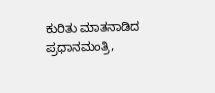ಕುರಿತು ಮಾತನಾಡಿದ ಪ್ರಧಾನಮಂತ್ರಿ,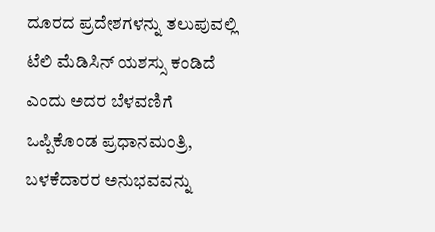ದೂರದ ಪ್ರದೇಶಗಳನ್ನು ತಲುಪುವಲ್ಲಿ ಟೆಲಿ ಮೆಡಿಸಿನ್ ಯಶಸ್ಸು ಕಂಡಿದೆ ಎಂದು ಅದರ ಬೆಳವಣಿಗೆ ಒಪ್ಪಿಕೊಂಡ ಪ್ರಧಾನಮಂತ್ರಿ, ಬಳಕೆದಾರರ ಅನುಭವವನ್ನು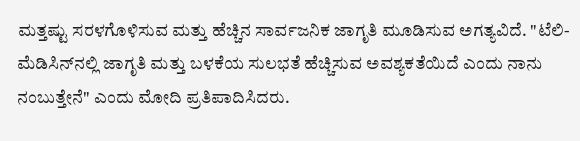ಮತ್ತಷ್ಟು ಸರಳಗೊಳಿಸುವ ಮತ್ತು ಹೆಚ್ಚಿನ ಸಾರ್ವಜನಿಕ ಜಾಗೃತಿ ಮೂಡಿಸುವ ಅಗತ್ಯವಿದೆ. "ಟೆಲಿ-ಮೆಡಿಸಿನ್‌ನಲ್ಲಿ ಜಾಗೃತಿ ಮತ್ತು ಬಳಕೆಯ ಸುಲಭತೆ ಹೆಚ್ಚಿಸುವ ಅವಶ್ಯಕತೆಯಿದೆ ಎಂದು ನಾನು ನಂಬುತ್ತೇನೆ" ಎಂದು ಮೋದಿ ಪ್ರತಿಪಾದಿಸಿದರು.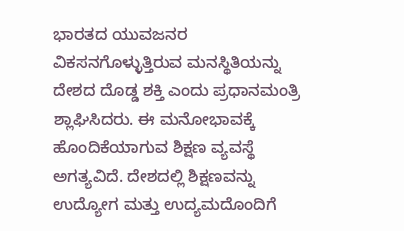ಭಾರತದ ಯುವಜನರ ವಿಕಸನಗೊಳ್ಳುತ್ತಿರುವ ಮನಸ್ಥಿತಿಯನ್ನು ದೇಶದ ದೊಡ್ಡ ಶಕ್ತಿ ಎಂದು ಪ್ರಧಾನಮಂತ್ರಿ ಶ್ಲಾಘಿಸಿದರು. ಈ ಮನೋಭಾವಕ್ಕೆ ಹೊಂದಿಕೆಯಾಗುವ ಶಿಕ್ಷಣ ವ್ಯವಸ್ಥೆ ಅಗತ್ಯವಿದೆ. ದೇಶದಲ್ಲಿ ಶಿಕ್ಷಣವನ್ನು ಉದ್ಯೋಗ ಮತ್ತು ಉದ್ಯಮದೊಂದಿಗೆ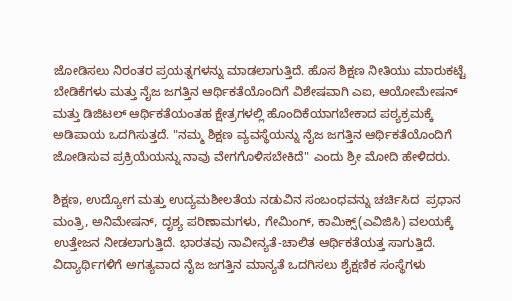ಜೋಡಿಸಲು ನಿರಂತರ ಪ್ರಯತ್ನಗಳನ್ನು ಮಾಡಲಾಗುತ್ತಿದೆ. ಹೊಸ ಶಿಕ್ಷಣ ನೀತಿಯು ಮಾರುಕಟ್ಟೆ ಬೇಡಿಕೆಗಳು ಮತ್ತು ನೈಜ ಜಗತ್ತಿನ ಆರ್ಥಿಕತೆಯೊಂದಿಗೆ ವಿಶೇಷವಾಗಿ ಎಐ, ಆಯೋಮೇಷನ್ ಮತ್ತು ಡಿಜಿಟಲ್ ಆರ್ಥಿಕತೆಯಂತಹ ಕ್ಷೇತ್ರಗಳಲ್ಲಿ ಹೊಂದಿಕೆಯಾಗಬೇಕಾದ ಪಠ್ಯಕ್ರಮಕ್ಕೆ ಅಡಿಪಾಯ ಒದಗಿಸುತ್ತದೆ. "ನಮ್ಮ ಶಿಕ್ಷಣ ವ್ಯವಸ್ಥೆಯನ್ನು ನೈಜ ಜಗತ್ತಿನ ಆರ್ಥಿಕತೆಯೊಂದಿಗೆ ಜೋಡಿಸುವ ಪ್ರಕ್ರಿಯೆಯನ್ನು ನಾವು ವೇಗಗೊಳಿಸಬೇಕಿದೆ" ಎಂದು ಶ್ರೀ ಮೋದಿ ಹೇಳಿದರು.

ಶಿಕ್ಷಣ, ಉದ್ಯೋಗ ಮತ್ತು ಉದ್ಯಮಶೀಲತೆಯ ನಡುವಿನ ಸಂಬಂಧವನ್ನು ಚರ್ಚಿಸಿದ  ಪ್ರಧಾನ ಮಂತ್ರಿ, ಅನಿಮೇಷನ್, ದೃಶ್ಯ ಪರಿಣಾಮಗಳು, ಗೇಮಿಂಗ್, ಕಾಮಿಕ್ಸ್(ಎವಿಜಿಸಿ) ವಲಯಕ್ಕೆ ಉತ್ತೇಜನ ನೀಡಲಾಗುತ್ತಿದೆ. ಭಾರತವು ನಾವೀನ್ಯತೆ-ಚಾಲಿತ ಆರ್ಥಿಕತೆಯತ್ತ ಸಾಗುತ್ತಿದೆ. ವಿದ್ಯಾರ್ಥಿಗಳಿಗೆ ಅಗತ್ಯವಾದ ನೈಜ ಜಗತ್ತಿನ ಮಾನ್ಯತೆ ಒದಗಿಸಲು ಶೈಕ್ಷಣಿಕ ಸಂಸ್ಥೆಗಳು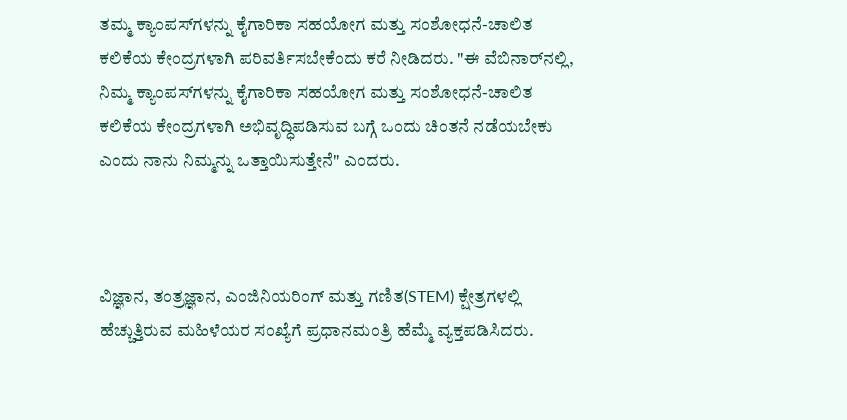ತಮ್ಮ ಕ್ಯಾಂಪಸ್‌ಗಳನ್ನು ಕೈಗಾರಿಕಾ ಸಹಯೋಗ ಮತ್ತು ಸಂಶೋಧನೆ-ಚಾಲಿತ ಕಲಿಕೆಯ ಕೇಂದ್ರಗಳಾಗಿ ಪರಿವರ್ತಿಸಬೇಕೆಂದು ಕರೆ ನೀಡಿದರು. "ಈ ವೆಬಿನಾರ್‌ನಲ್ಲಿ, ನಿಮ್ಮ ಕ್ಯಾಂಪಸ್‌ಗಳನ್ನು ಕೈಗಾರಿಕಾ ಸಹಯೋಗ ಮತ್ತು ಸಂಶೋಧನೆ-ಚಾಲಿತ ಕಲಿಕೆಯ ಕೇಂದ್ರಗಳಾಗಿ ಅಭಿವೃದ್ಧಿಪಡಿಸುವ ಬಗ್ಗೆ ಒಂದು ಚಿಂತನೆ ನಡೆಯಬೇಕು ಎಂದು ನಾನು ನಿಮ್ಮನ್ನು ಒತ್ತಾಯಿಸುತ್ತೇನೆ" ಎಂದರು.



ವಿಜ್ಞಾನ, ತಂತ್ರಜ್ಞಾನ, ಎಂಜಿನಿಯರಿಂಗ್ ಮತ್ತು ಗಣಿತ(STEM) ಕ್ಷೇತ್ರಗಳಲ್ಲಿ ಹೆಚ್ಚುತ್ತಿರುವ ಮಹಿಳೆಯರ ಸಂಖ್ಯೆಗೆ ಪ್ರಧಾನಮಂತ್ರಿ ಹೆಮ್ಮೆ ವ್ಯಕ್ತಪಡಿಸಿದರು.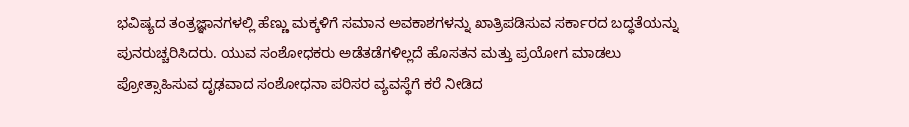ಭವಿಷ್ಯದ ತಂತ್ರಜ್ಞಾನಗಳಲ್ಲಿ ಹೆಣ್ಣು ಮಕ್ಕಳಿಗೆ ಸಮಾನ ಅವಕಾಶಗಳನ್ನು ಖಾತ್ರಿಪಡಿಸುವ ಸರ್ಕಾರದ ಬದ್ಧತೆಯನ್ನು ಪುನರುಚ್ಚರಿಸಿದರು. ಯುವ ಸಂಶೋಧಕರು ಅಡೆತಡೆಗಳಿಲ್ಲದೆ ಹೊಸತನ ಮತ್ತು ಪ್ರಯೋಗ ಮಾಡಲು ಪ್ರೋತ್ಸಾಹಿಸುವ ದೃಢವಾದ ಸಂಶೋಧನಾ ಪರಿಸರ ವ್ಯವಸ್ಥೆಗೆ ಕರೆ ನೀಡಿದ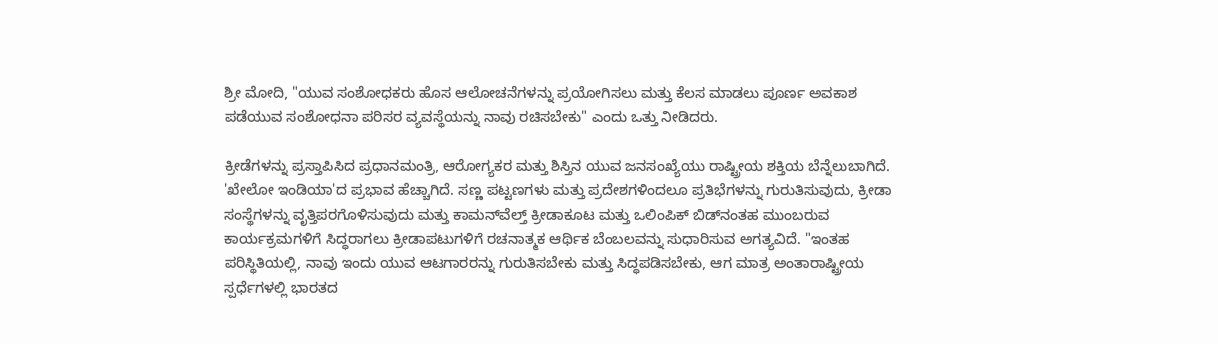ಶ್ರೀ ಮೋದಿ, "ಯುವ ಸಂಶೋಧಕರು ಹೊಸ ಆಲೋಚನೆಗಳನ್ನು ಪ್ರಯೋಗಿಸಲು ಮತ್ತು ಕೆಲಸ ಮಾಡಲು ಪೂರ್ಣ ಅವಕಾಶ ಪಡೆಯುವ ಸಂಶೋಧನಾ ಪರಿಸರ ವ್ಯವಸ್ಥೆಯನ್ನು ನಾವು ರಚಿಸಬೇಕು" ಎಂದು ಒತ್ತು ನೀಡಿದರು.

ಕ್ರೀಡೆಗಳನ್ನು ಪ್ರಸ್ತಾಪಿಸಿದ ಪ್ರಧಾನಮಂತ್ರಿ, ಆರೋಗ್ಯಕರ ಮತ್ತು ಶಿಸ್ತಿನ ಯುವ ಜನಸಂಖ್ಯೆಯು ರಾಷ್ಟ್ರೀಯ ಶಕ್ತಿಯ ಬೆನ್ನೆಲುಬಾಗಿದೆ. 'ಖೇಲೋ ಇಂಡಿಯಾ'ದ ಪ್ರಭಾವ ಹೆಚ್ಚಾಗಿದೆ. ಸಣ್ಣ ಪಟ್ಟಣಗಳು ಮತ್ತು ಪ್ರದೇಶಗಳಿಂದಲೂ ಪ್ರತಿಭೆಗಳನ್ನು ಗುರುತಿಸುವುದು, ಕ್ರೀಡಾ ಸಂಸ್ಥೆಗಳನ್ನು ವೃತ್ತಿಪರಗೊಳಿಸುವುದು ಮತ್ತು ಕಾಮನ್‌ವೆಲ್ತ್ ಕ್ರೀಡಾಕೂಟ ಮತ್ತು ಒಲಿಂಪಿಕ್ ಬಿಡ್‌ನಂತಹ ಮುಂಬರುವ ಕಾರ್ಯಕ್ರಮಗಳಿಗೆ ಸಿದ್ಧರಾಗಲು ಕ್ರೀಡಾಪಟುಗಳಿಗೆ ರಚನಾತ್ಮಕ ಆರ್ಥಿಕ ಬೆಂಬಲವನ್ನು ಸುಧಾರಿಸುವ ಅಗತ್ಯವಿದೆ. "ಇಂತಹ ಪರಿಸ್ಥಿತಿಯಲ್ಲಿ, ನಾವು ಇಂದು ಯುವ ಆಟಗಾರರನ್ನು ಗುರುತಿಸಬೇಕು ಮತ್ತು ಸಿದ್ಧಪಡಿಸಬೇಕು, ಆಗ ಮಾತ್ರ ಅಂತಾರಾಷ್ಟ್ರೀಯ ಸ್ಪರ್ಧೆಗಳಲ್ಲಿ ಭಾರತದ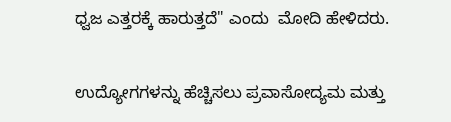ಧ್ವಜ ಎತ್ತರಕ್ಕೆ ಹಾರುತ್ತದೆ" ಎಂದು  ಮೋದಿ ಹೇಳಿದರು.

ಉದ್ಯೋಗಗಳನ್ನು ಹೆಚ್ಚಿಸಲು ಪ್ರವಾಸೋದ್ಯಮ ಮತ್ತು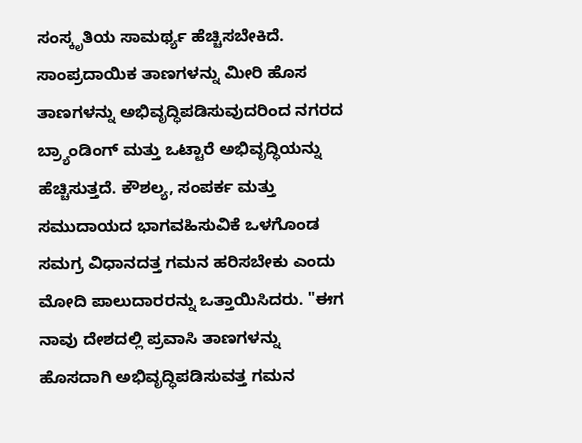ಸಂಸ್ಕೃತಿಯ ಸಾಮರ್ಥ್ಯ ಹೆಚ್ಚಿಸಬೇಕಿದೆ. ಸಾಂಪ್ರದಾಯಿಕ ತಾಣಗಳನ್ನು ಮೀರಿ ಹೊಸ ತಾಣಗಳನ್ನು ಅಭಿವೃದ್ಧಿಪಡಿಸುವುದರಿಂದ ನಗರದ ಬ್ರ್ಯಾಂಡಿಂಗ್ ಮತ್ತು ಒಟ್ಟಾರೆ ಅಭಿವೃದ್ಧಿಯನ್ನು ಹೆಚ್ಚಿಸುತ್ತದೆ. ಕೌಶಲ್ಯ, ಸಂಪರ್ಕ ಮತ್ತು ಸಮುದಾಯದ ಭಾಗವಹಿಸುವಿಕೆ ಒಳಗೊಂಡ ಸಮಗ್ರ ವಿಧಾನದತ್ತ ಗಮನ ಹರಿಸಬೇಕು ಎಂದು ಮೋದಿ ಪಾಲುದಾರರನ್ನು ಒತ್ತಾಯಿಸಿದರು. "ಈಗ ನಾವು ದೇಶದಲ್ಲಿ ಪ್ರವಾಸಿ ತಾಣಗಳನ್ನು ಹೊಸದಾಗಿ ಅಭಿವೃದ್ಧಿಪಡಿಸುವತ್ತ ಗಮನ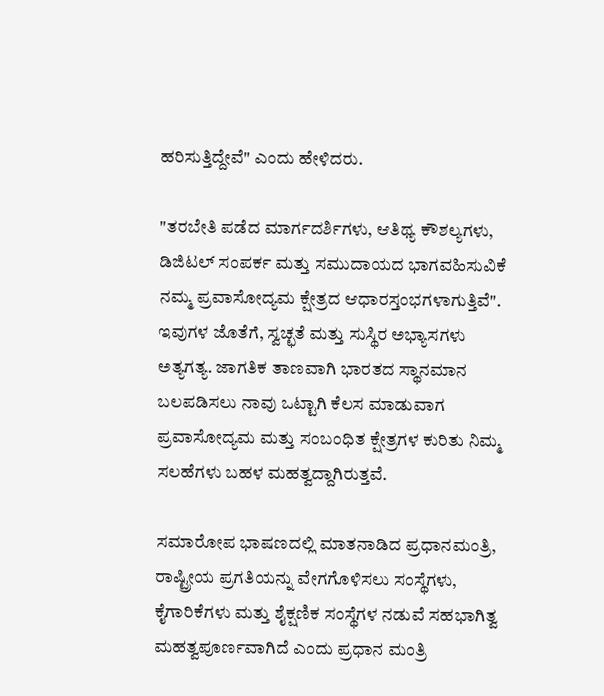ಹರಿಸುತ್ತಿದ್ದೇವೆ" ಎಂದು ಹೇಳಿದರು.

"ತರಬೇತಿ ಪಡೆದ ಮಾರ್ಗದರ್ಶಿಗಳು, ಆತಿಥ್ಯ ಕೌಶಲ್ಯಗಳು, ಡಿಜಿಟಲ್ ಸಂಪರ್ಕ ಮತ್ತು ಸಮುದಾಯದ ಭಾಗವಹಿಸುವಿಕೆ ನಮ್ಮ ಪ್ರವಾಸೋದ್ಯಮ ಕ್ಷೇತ್ರದ ಆಧಾರಸ್ತಂಭಗಳಾಗುತ್ತಿವೆ". ಇವುಗಳ ಜೊತೆಗೆ, ಸ್ವಚ್ಛತೆ ಮತ್ತು ಸುಸ್ಥಿರ ಅಭ್ಯಾಸಗಳು ಅತ್ಯಗತ್ಯ. ಜಾಗತಿಕ ತಾಣವಾಗಿ ಭಾರತದ ಸ್ಥಾನಮಾನ ಬಲಪಡಿಸಲು ನಾವು ಒಟ್ಟಾಗಿ ಕೆಲಸ ಮಾಡುವಾಗ ಪ್ರವಾಸೋದ್ಯಮ ಮತ್ತು ಸಂಬಂಧಿತ ಕ್ಷೇತ್ರಗಳ ಕುರಿತು ನಿಮ್ಮ ಸಲಹೆಗಳು ಬಹಳ ಮಹತ್ವದ್ದಾಗಿರುತ್ತವೆ.

ಸಮಾರೋಪ ಭಾಷಣದಲ್ಲಿ ಮಾತನಾಡಿದ ಪ್ರಧಾನಮಂತ್ರಿ, ರಾಷ್ಟ್ರೀಯ ಪ್ರಗತಿಯನ್ನು ವೇಗಗೊಳಿಸಲು ಸಂಸ್ಥೆಗಳು, ಕೈಗಾರಿಕೆಗಳು ಮತ್ತು ಶೈಕ್ಷಣಿಕ ಸಂಸ್ಥೆಗಳ ನಡುವೆ ಸಹಭಾಗಿತ್ವ ಮಹತ್ವಪೂರ್ಣವಾಗಿದೆ ಎಂದು ಪ್ರಧಾನ ಮಂತ್ರಿ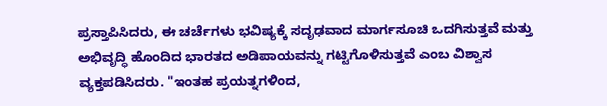ಪ್ರಸ್ತಾಪಿಸಿದರು, ಈ ಚರ್ಚೆಗಳು ಭವಿಷ್ಯಕ್ಕೆ ಸದೃಢವಾದ ಮಾರ್ಗಸೂಚಿ ಒದಗಿಸುತ್ತವೆ ಮತ್ತು ಅಭಿವೃದ್ಧಿ ಹೊಂದಿದ ಭಾರತದ ಅಡಿಪಾಯವನ್ನು ಗಟ್ಟಿಗೊಳಿಸುತ್ತವೆ ಎಂಬ ವಿಶ್ವಾಸ ವ್ಯಕ್ತಪಡಿಸಿದರು. "ಇಂತಹ ಪ್ರಯತ್ನಗಳಿಂದ,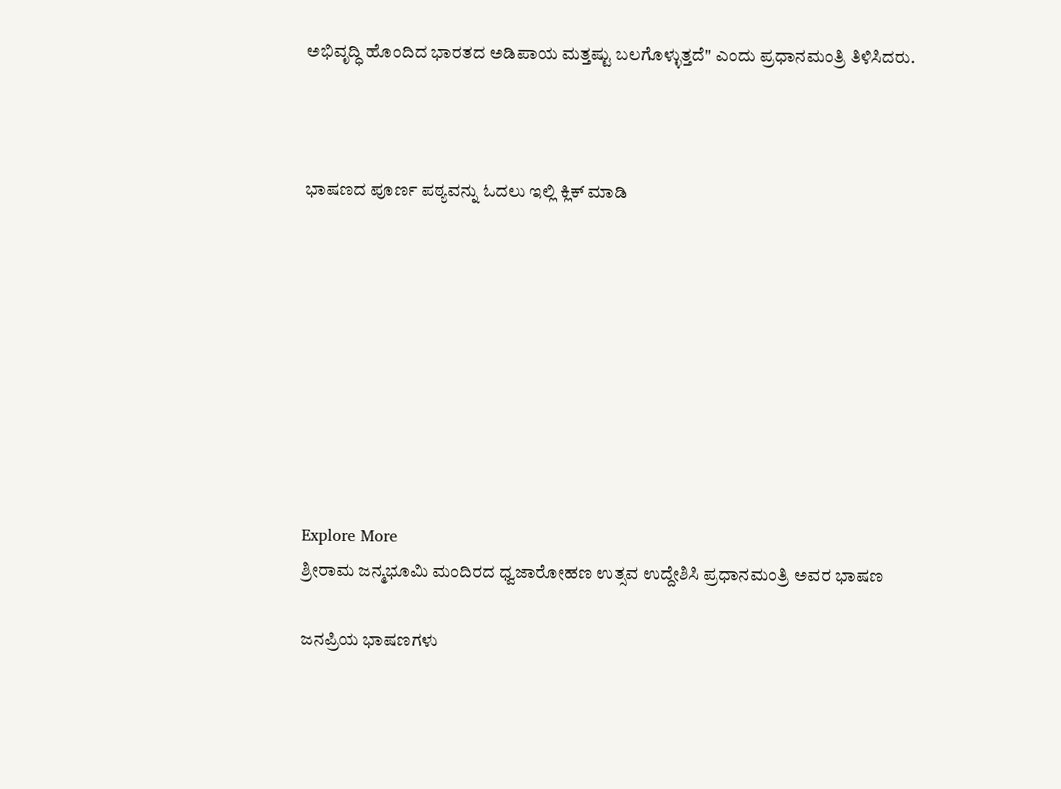ಅಭಿವೃದ್ಧಿ ಹೊಂದಿದ ಭಾರತದ ಅಡಿಪಾಯ ಮತ್ತಷ್ಟು ಬಲಗೊಳ್ಳುತ್ತದೆ" ಎಂದು ಪ್ರಧಾನಮಂತ್ರಿ ತಿಳಿಸಿದರು.



ಭಾಷಣದ ಪೂರ್ಣ ಪಠ್ಯವನ್ನು ಓದಲು ಇಲ್ಲಿ ಕ್ಲಿಕ್ ಮಾಡಿ









Explore More
ಶ್ರೀರಾಮ ಜನ್ಮಭೂಮಿ ಮಂದಿರದ ಧ್ವಜಾರೋಹಣ ಉತ್ಸವ ಉದ್ದೇಶಿಸಿ ಪ್ರಧಾನಮಂತ್ರಿ ಅವರ ಭಾಷಣ

ಜನಪ್ರಿಯ ಭಾಷಣಗಳು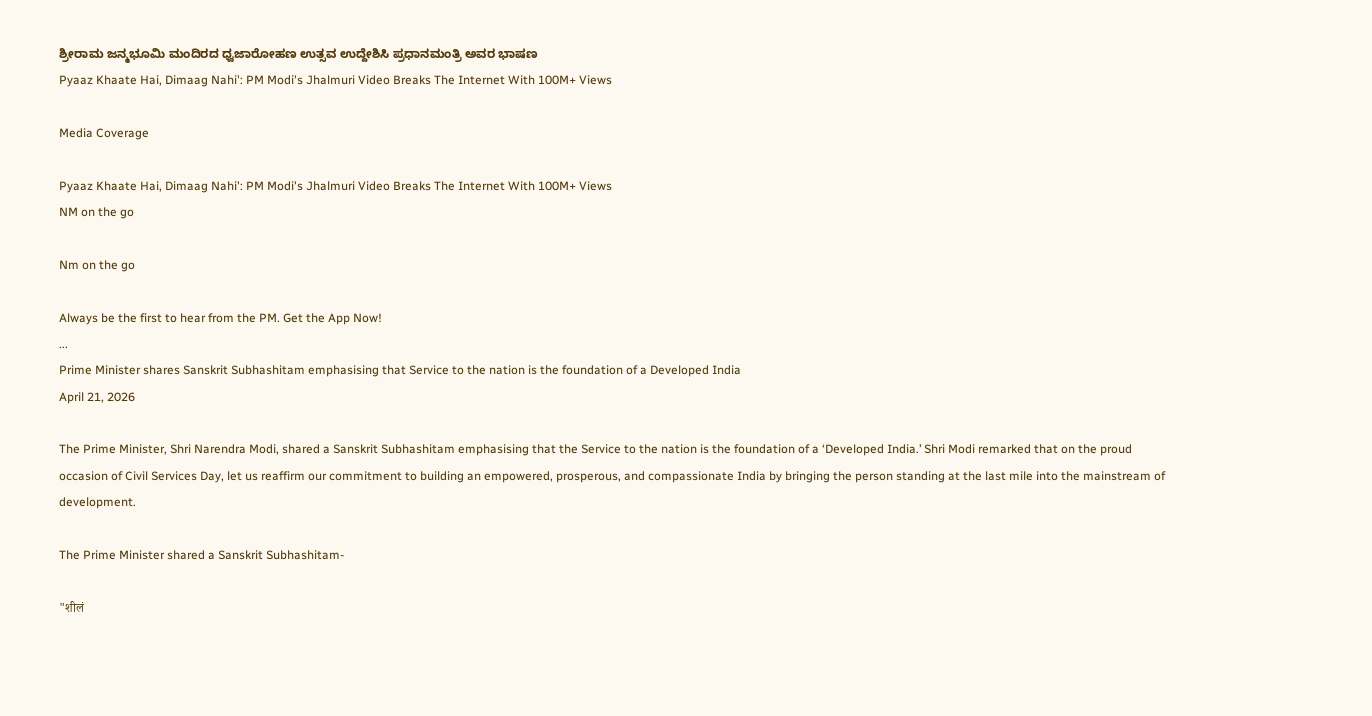ಶ್ರೀರಾಮ ಜನ್ಮಭೂಮಿ ಮಂದಿರದ ಧ್ವಜಾರೋಹಣ ಉತ್ಸವ ಉದ್ದೇಶಿಸಿ ಪ್ರಧಾನಮಂತ್ರಿ ಅವರ ಭಾಷಣ
Pyaaz Khaate Hai, Dimaag Nahi': PM Modi's Jhalmuri Video Breaks The Internet With 100M+ Views

Media Coverage

Pyaaz Khaate Hai, Dimaag Nahi': PM Modi's Jhalmuri Video Breaks The Internet With 100M+ Views
NM on the go

Nm on the go

Always be the first to hear from the PM. Get the App Now!
...
Prime Minister shares Sanskrit Subhashitam emphasising that Service to the nation is the foundation of a Developed India
April 21, 2026

The Prime Minister, Shri Narendra Modi, shared a Sanskrit Subhashitam emphasising that the Service to the nation is the foundation of a ‘Developed India.’ Shri Modi remarked that on the proud occasion of Civil Services Day, let us reaffirm our commitment to building an empowered, prosperous, and compassionate India by bringing the person standing at the last mile into the mainstream of development.

The Prime Minister shared a Sanskrit Subhashitam-

"शीलं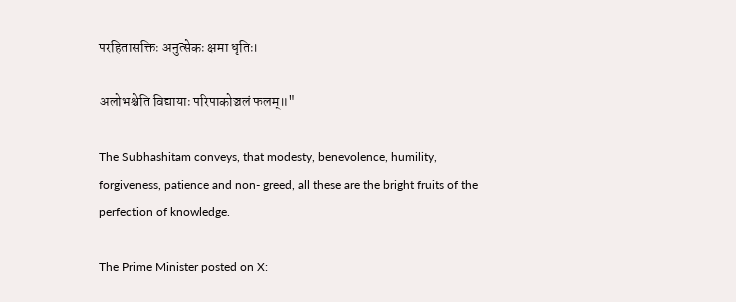परहितासक्तिः अनुत्सेकः क्षमा धृतिः।

अलोभश्चेति विद्यायाः परिपाकोञ्चलं फलम्॥"

The Subhashitam conveys, that modesty, benevolence, humility, forgiveness, patience and non- greed, all these are the bright fruits of the perfection of knowledge.

The Prime Minister posted on X: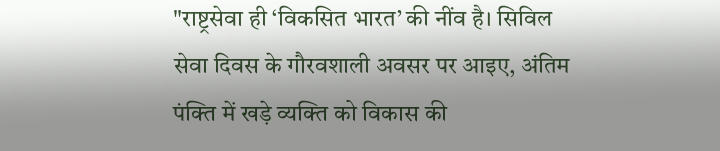"राष्ट्रसेवा ही ‘विकसित भारत’ की नींव है। सिविल सेवा दिवस के गौरवशाली अवसर पर आइए, अंतिम पंक्ति में खड़े व्यक्ति को विकास की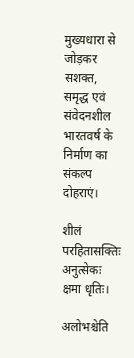मुख्यधारा से जोड़कर सशक्त, समृद्ध एवं संवेदनशील भारतवर्ष के निर्माण का संकल्प दोहराएं।

शीलं परहितासक्तिः अनुत्सेकः क्षमा धृतिः।

अलोभश्चेति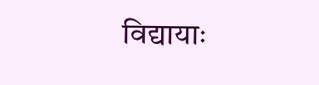विद्यायाः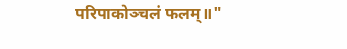परिपाकोञ्चलं फलम्॥"